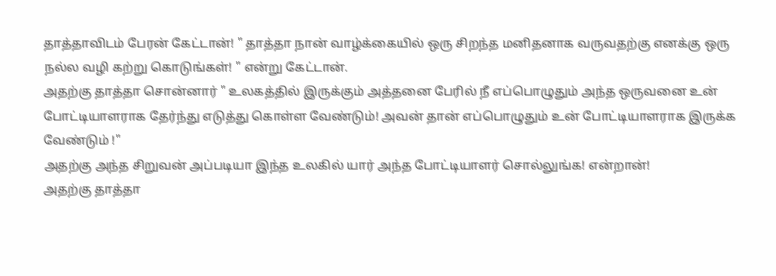தாத்தாவிடம் பேரன் கேட்டான்! " தாத்தா நான் வாழ்க்கையில் ஒரு சிறந்த மனிதனாக வருவதற்கு எனக்கு ஒரு நல்ல வழி கற்று கொடுங்கள்! " என்று கேட்டான்.
அதற்கு தாத்தா சொன்னார் " உலகத்தில் இருக்கும் அத்தனை பேரில் நீ எப்பொழுதும் அந்த ஒருவனை உன் போட்டியாளராக தேர்ந்து எடுத்து கொள்ள வேண்டும்! அவன் தான் எப்பொழுதும் உன் போட்டியாளராக இருக்க வேண்டும் !"
அதற்கு அந்த சிறுவன் அப்படியா இந்த உலகில் யார் அந்த போட்டியாளர் சொல்லுங்க! என்றான்!
அதற்கு தாத்தா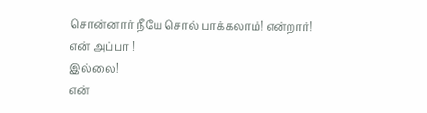சொன்னார் நீயே சொல் பாக்கலாம்! என்றார்!
என் அப்பா !
இல்லை!
என்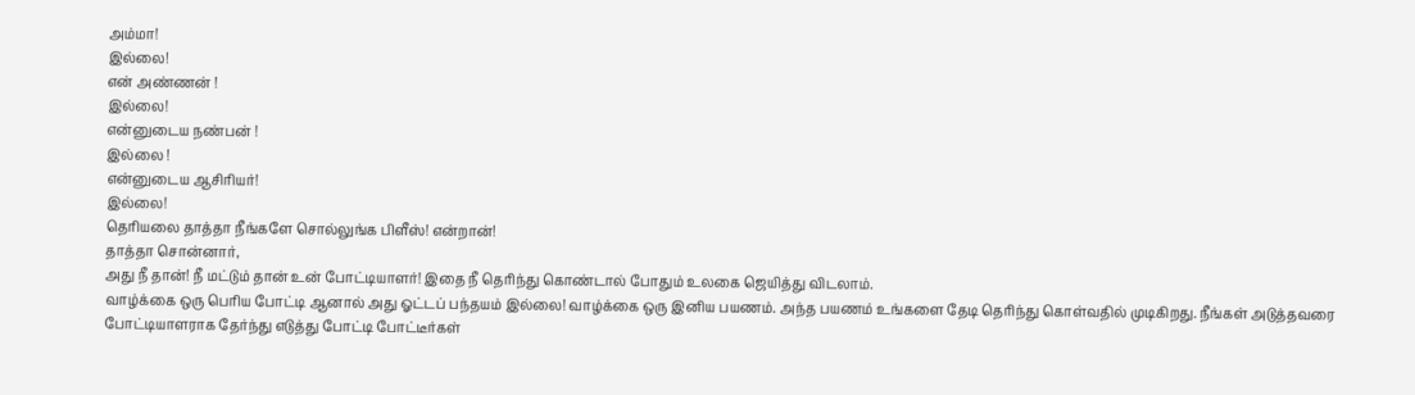அம்மா!
இல்லை!
என் அண்ணன் !
இல்லை!
என்னுடைய நண்பன் !
இல்லை !
என்னுடைய ஆசிரியர்!
இல்லை!
தெரியலை தாத்தா நீங்களே சொல்லுங்க பிளீஸ்! என்றான்!
தாத்தா சொன்னார்,
அது நீ தான்! நீ மட்டும் தான் உன் போட்டியாளர்! இதை நீ தெரிந்து கொண்டால் போதும் உலகை ஜெயித்து விடலாம்.
வாழ்க்கை ஒரு பெரிய போட்டி ஆனால் அது ஓட்டப் பந்தயம் இல்லை! வாழ்க்கை ஒரு இனிய பயணம். அந்த பயணம் உங்களை தேடி தெரிந்து கொள்வதில் முடிகிறது. நீங்கள் அடுத்தவரை போட்டியாளராக தேர்ந்து எடுத்து போட்டி போட்டீர்கள்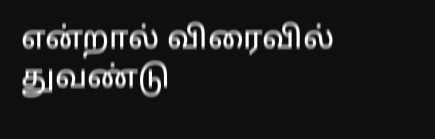என்றால் விரைவில் துவண்டு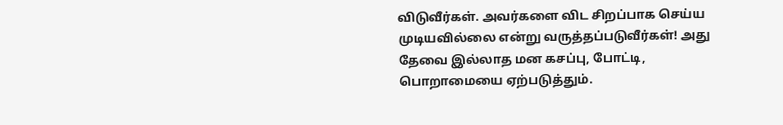விடுவீர்கள். அவர்களை விட சிறப்பாக செய்ய முடியவில்லை என்று வருத்தப்படுவீர்கள்! அது தேவை இல்லாத மன கசப்பு, போட்டி, பொறாமையை ஏற்படுத்தும்.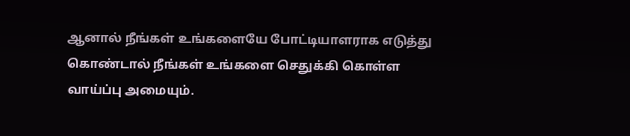ஆனால் நீங்கள் உங்களையே போட்டியாளராக எடுத்து கொண்டால் நீங்கள் உங்களை செதுக்கி கொள்ள வாய்ப்பு அமையும்.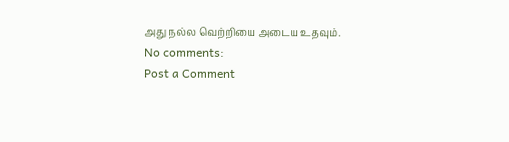அது நல்ல வெற்றியை அடைய உதவும்.
No comments:
Post a Comment